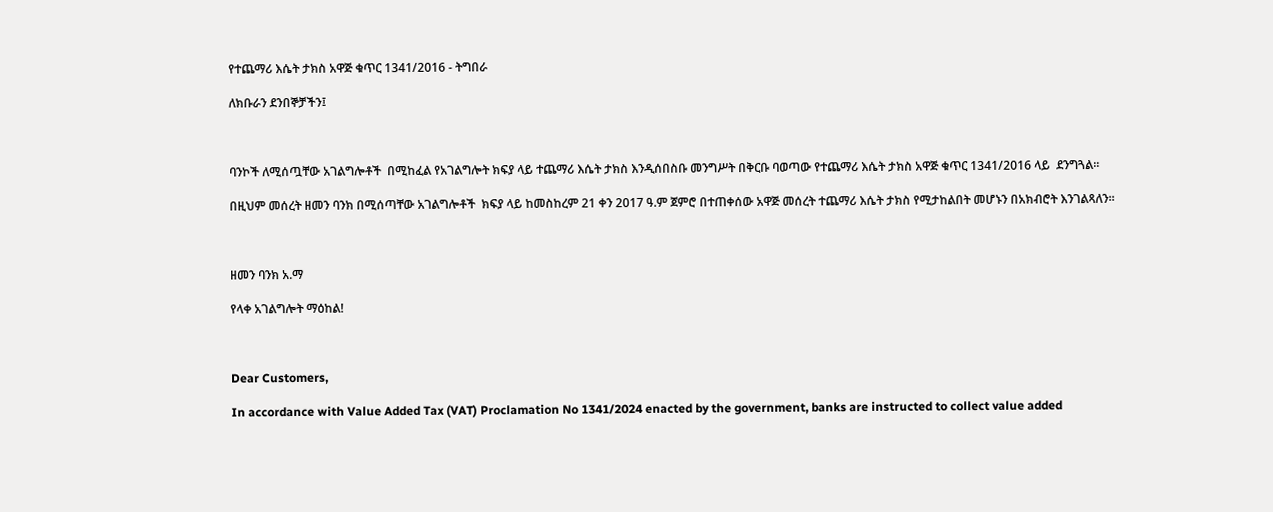የተጨማሪ እሴት ታክስ አዋጅ ቁጥር 1341/2016 - ትግበራ

ለክቡራን ደንበኞቻችን፤



ባንኮች ለሚሰጧቸው አገልግሎቶች  በሚከፈል የአገልግሎት ክፍያ ላይ ተጨማሪ እሴት ታክስ እንዲሰበስቡ መንግሥት በቅርቡ ባወጣው የተጨማሪ እሴት ታክስ አዋጅ ቁጥር 1341/2016 ላይ  ደንግጓል፡፡

በዚህም መሰረት ዘመን ባንክ በሚሰጣቸው አገልግሎቶች  ክፍያ ላይ ከመስከረም 21 ቀን 2017 ዓ.ም ጀምሮ በተጠቀሰው አዋጅ መሰረት ተጨማሪ እሴት ታክስ የሚታከልበት መሆኑን በአክብሮት እንገልጻለን፡፡



ዘመን ባንክ አ.ማ

የላቀ አገልግሎት ማዕከል!



Dear Customers,

In accordance with Value Added Tax (VAT) Proclamation No 1341/2024 enacted by the government, banks are instructed to collect value added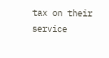tax on their service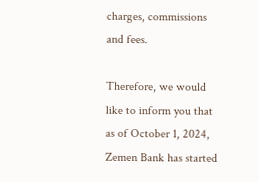charges, commissions and fees.

Therefore, we would like to inform you that as of October 1, 2024, Zemen Bank has started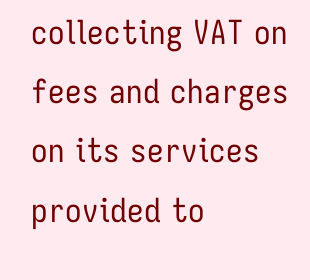collecting VAT on fees and charges on its services provided to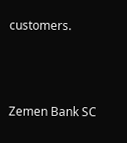customers.



Zemen Bank SC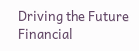Driving the Future Financial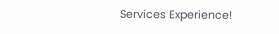Services Experience!